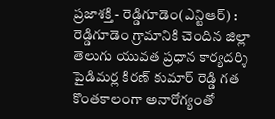ప్రజాశక్తి - రెడ్డిగూడెం(ఎన్టిఆర్) : రెడ్డిగూడెం గ్రామానికి చెందిన జిల్లా తెలుగు యువత ప్రధాన కార్యదర్శి పైడిమర్ల కిరణ్ కుమార్ రెడ్డి గత కొంతకాలంగా అనారోగ్యంతో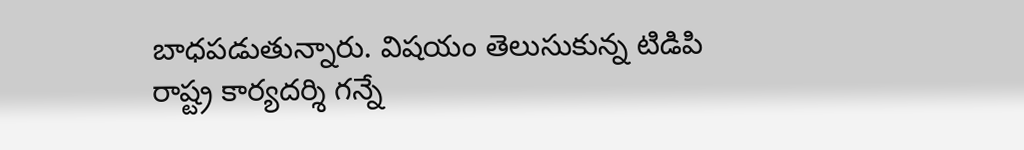బాధపడుతున్నారు. విషయం తెలుసుకున్న టిడిపి రాష్ట్ర కార్యదర్శి గన్నే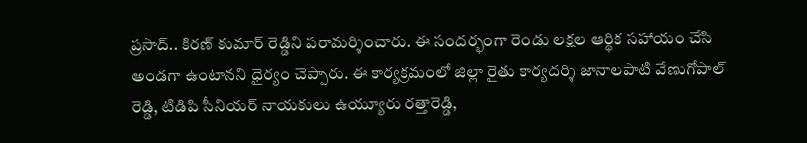ప్రసాద్.. కిరణ్ కుమార్ రెడ్డిని పరామర్శించారు. ఈ సందర్భంగా రెండు లక్షల ఆర్థిక సహాయం చేసి అండగా ఉంటానని ధైర్యం చెప్పారు. ఈ కార్యక్రమంలో జిల్లా రైతు కార్యదర్శి జానాలపాటి వేణుగోపాల్ రెడ్డి, టిడిపి సీనియర్ నాయకులు ఉయ్యూరు రత్తారెడ్డి,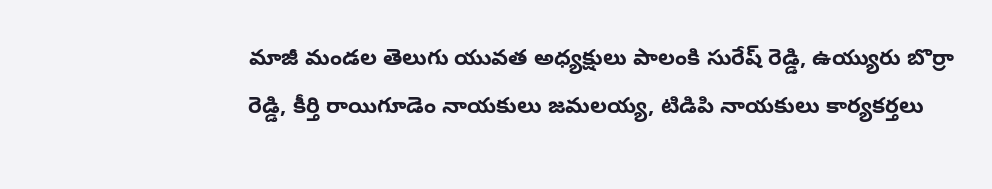మాజీ మండల తెలుగు యువత అధ్యక్షులు పాలంకి సురేష్ రెడ్డి, ఉయ్యురు బొర్రా రెడ్డి, కీర్తి రాయిగూడెం నాయకులు జమలయ్య, టిడిపి నాయకులు కార్యకర్తలు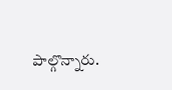పాల్గొన్నారు.